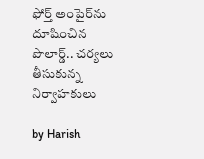ఫోర్త్ అంపైర్‌ను దూషించిన పొలార్డ్.. చర్యలు తీసుకున్న నిర్వాహకులు

by Harish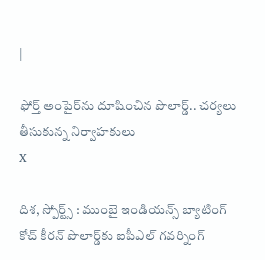|

ఫోర్త్ అంపైర్‌ను దూషించిన పొలార్డ్.. చర్యలు తీసుకున్న నిర్వాహకులు
X

దిశ, స్పోర్ట్స్ : ముంబై ఇండియన్స్ బ్యాటింగ్ కోచ్ కీరన్ పొలార్డ్‌కు ఐపీఎల్ గవర్నింగ్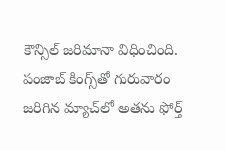కౌన్సిల్ జరిమానా విధించింది. పంజాబ్ కింగ్స్‌తో గురువారం జరిగిన మ్యాచ్‌లో అతను ఫోర్త్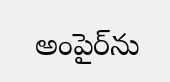అంపైర్‌ను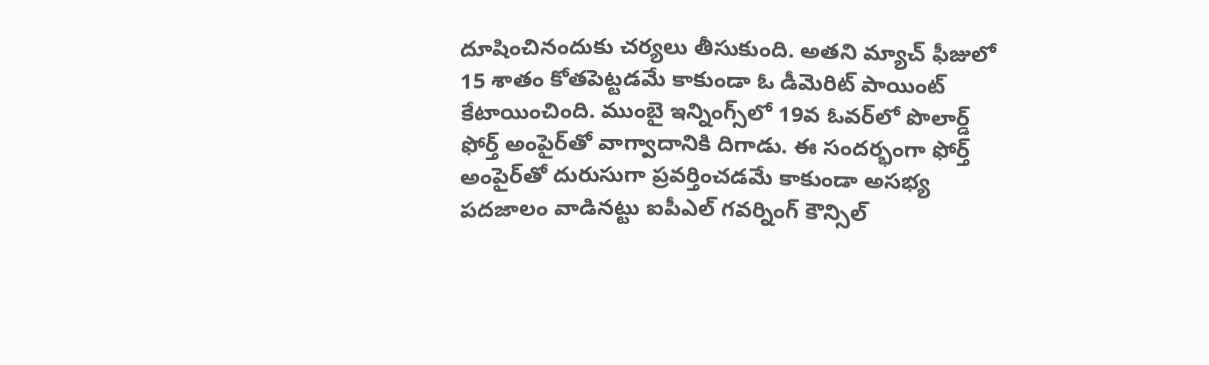దూషించినందుకు చర్యలు తీసుకుంది. అతని మ్యాచ్ ఫీజులో 15 శాతం కోతపెట్టడమే కాకుండా ఓ డీమెరిట్ పాయింట్ కేటాయించింది. ముంబై ఇన్నింగ్స్‌లో 19వ ఓవర్‌లో పొలార్డ్ ఫోర్త్ అంపైర్‌తో వాగ్వాదానికి దిగాడు. ఈ సందర్భంగా ఫోర్త్ అంపైర్‌తో దురుసుగా ప్రవర్తించడమే కాకుండా అసభ్య పదజాలం వాడినట్టు ఐపీఎల్ గవర్నింగ్ కౌన్సిల్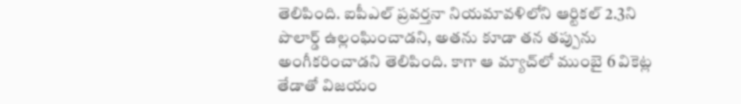తెలిపింది. ఐపీఎల్ ప్రవర్తనా నియమావళిలోని ఆర్టికల్ 2.3ని పొలార్డ్ ఉల్లంఘించాడని, అతను కూడా తన తప్పును అంగీకరించాడని తెలిపింది. కాగా ఆ మ్యాచ్‌లో ముంబై 6 వికెట్ల తేడాతో విజయం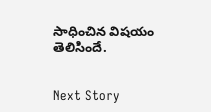సాధించిన విషయం తెలిసిందే.


Next Story